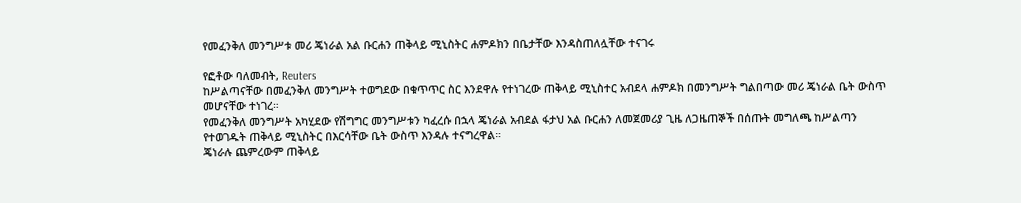የመፈንቅለ መንግሥቱ መሪ ጄነራል አል ቡርሐን ጠቅላይ ሚኒስትር ሐምዶክን በቤታቸው እንዳስጠለሏቸው ተናገሩ

የፎቶው ባለመብት, Reuters
ከሥልጣናቸው በመፈንቅለ መንግሥት ተወግደው በቁጥጥር ስር እንደዋሉ የተነገረው ጠቅላይ ሚኒስተር አብደላ ሐምዶክ በመንግሥት ግልበጣው መሪ ጄነራል ቤት ውስጥ መሆናቸው ተነገረ።
የመፈንቅለ መንግሥት አካሂደው የሽግግር መንግሥቱን ካፈረሱ በኋላ ጄነራል አብደል ፋታህ አል ቡርሐን ለመጀመሪያ ጊዜ ለጋዜጠኞች በሰጡት መግለጫ ከሥልጣን የተወገዱት ጠቅላይ ሚኒስትር በእርሳቸው ቤት ውስጥ እንዳሉ ተናግረዋል።
ጄነራሉ ጨምረውም ጠቅላይ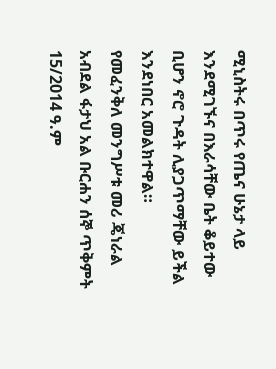ሚኒስትሩ በጥሩ የጤና ሁኔታ ላይ እንደሚገኙና በእራሳቸው ቤት ቆይተው ቢሆን ኖሮ ጉዳት ሊያጋጥማቸው ይችል እንደነበር አመልክተዋል።
የመፈንቅለ መንግሥቱ መሪ ጄነራል አብደል ፋታህ አል ቡርሐን ሰኞ ጥቅምት 15/2014 ዓ.ም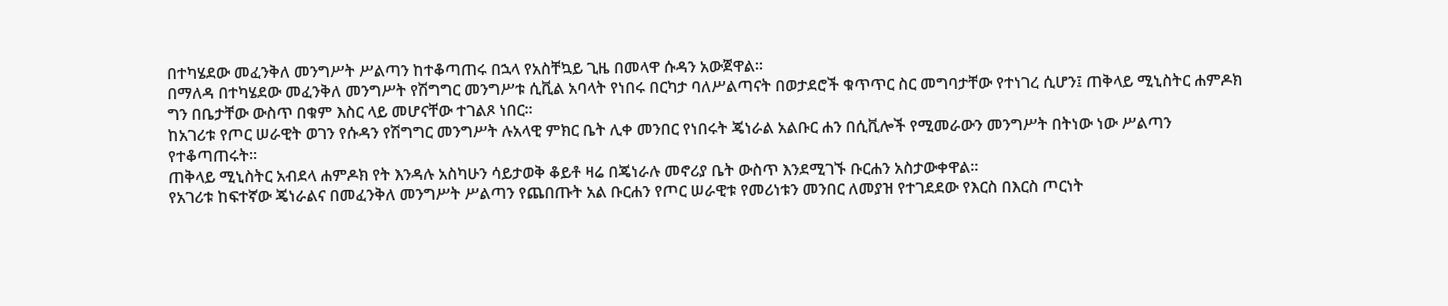በተካሄደው መፈንቅለ መንግሥት ሥልጣን ከተቆጣጠሩ በኋላ የአስቸኳይ ጊዜ በመላዋ ሱዳን አውጀዋል።
በማለዳ በተካሄደው መፈንቅለ መንግሥት የሽግግር መንግሥቱ ሲቪል አባላት የነበሩ በርካታ ባለሥልጣናት በወታደሮች ቁጥጥር ስር መግባታቸው የተነገረ ሲሆን፤ ጠቅላይ ሚኒስትር ሐምዶክ ግን በቤታቸው ውስጥ በቁም እስር ላይ መሆናቸው ተገልጾ ነበር።
ከአገሪቱ የጦር ሠራዊት ወገን የሱዳን የሽግግር መንግሥት ሉአላዊ ምክር ቤት ሊቀ መንበር የነበሩት ጄነራል አልቡር ሐን በሲቪሎች የሚመራውን መንግሥት በትነው ነው ሥልጣን የተቆጣጠሩት።
ጠቅላይ ሚኒስትር አብደላ ሐምዶክ የት እንዳሉ አስካሁን ሳይታወቅ ቆይቶ ዛሬ በጄነራሉ መኖሪያ ቤት ውስጥ እንደሚገኙ ቡርሐን አስታውቀዋል።
የአገሪቱ ከፍተኛው ጄነራልና በመፈንቅለ መንግሥት ሥልጣን የጨበጡት አል ቡርሐን የጦር ሠራዊቱ የመሪነቱን መንበር ለመያዝ የተገደደው የእርስ በእርስ ጦርነት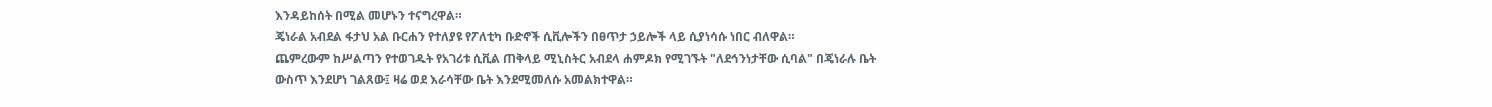እንዳይከሰት በሚል መሆኑን ተናግረዋል።
ጄነራል አብደል ፋታህ አል ቡርሐን የተለያዩ የፖለቲካ ቡድኖች ሲቪሎችን በፀጥታ ኃይሎች ላይ ሲያነሳሱ ነበር ብለዋል።
ጨምረውም ከሥልጣን የተወገዱት የአገሪቱ ሲቪል ጠቅላይ ሚኒስትር አብደላ ሐምዶክ የሚገኙት "ለደኅንነታቸው ሲባል" በጄነራሉ ቤት ውስጥ እንደሆነ ገልጸው፤ ዛሬ ወደ እራሳቸው ቤት እንደሚመለሱ አመልክተዋል።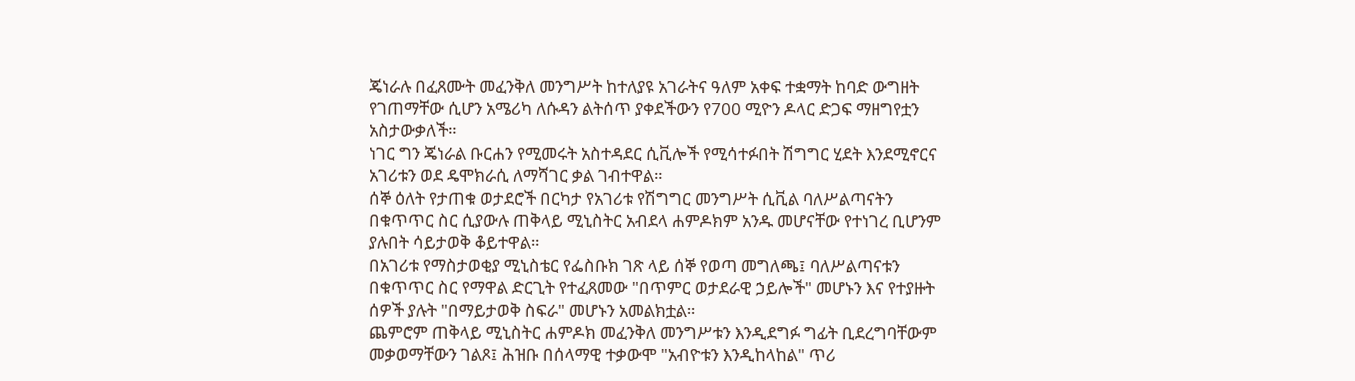ጄነራሉ በፈጸሙት መፈንቅለ መንግሥት ከተለያዩ አገራትና ዓለም አቀፍ ተቋማት ከባድ ውግዘት የገጠማቸው ሲሆን አሜሪካ ለሱዳን ልትሰጥ ያቀደችውን የ700 ሚዮን ዶላር ድጋፍ ማዘግየቷን አስታውቃለች።
ነገር ግን ጄነራል ቡርሐን የሚመሩት አስተዳደር ሲቪሎች የሚሳተፉበት ሽግግር ሂደት እንደሚኖርና አገሪቱን ወደ ዴሞክራሲ ለማሻገር ቃል ገብተዋል።
ሰኞ ዕለት የታጠቁ ወታደሮች በርካታ የአገሪቱ የሽግግር መንግሥት ሲቪል ባለሥልጣናትን በቁጥጥር ስር ሲያውሉ ጠቅላይ ሚኒስትር አብደላ ሐምዶክም አንዱ መሆናቸው የተነገረ ቢሆንም ያሉበት ሳይታወቅ ቆይተዋል።
በአገሪቱ የማስታወቂያ ሚኒስቴር የፌስቡክ ገጽ ላይ ሰኞ የወጣ መግለጫ፤ ባለሥልጣናቱን በቁጥጥር ስር የማዋል ድርጊት የተፈጸመው "በጥምር ወታደራዊ ኃይሎች" መሆኑን እና የተያዙት ሰዎች ያሉት "በማይታወቅ ስፍራ" መሆኑን አመልክቷል።
ጨምሮም ጠቅላይ ሚኒስትር ሐምዶክ መፈንቅለ መንግሥቱን እንዲደግፉ ግፊት ቢደረግባቸውም መቃወማቸውን ገልጾ፤ ሕዝቡ በሰላማዊ ተቃውሞ "አብዮቱን እንዲከላከል" ጥሪ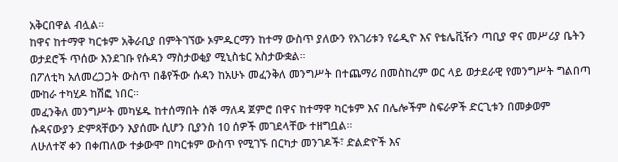አቅርበዋል ብሏል።
ከዋና ከተማዋ ካርቱም አቅራቢያ በምትገኘው ኦምዱርማን ከተማ ውስጥ ያለውን የአገሪቱን የሬዲዮ እና የቴሌቪዥን ጣቢያ ዋና መሥሪያ ቤትን ወታደሮች ጥሰው እንደገቡ የሱዳን ማስታወቂያ ሚኒስቴር አስታውቋል።
በፖለቲካ አለመረጋጋት ውስጥ በቆየችው ሱዳን ከአሁኑ መፈንቅለ መንግሥት በተጨማሪ በመስከረም ወር ላይ ወታደራዊ የመንግሥት ግልበጣ ሙከራ ተካሂዶ ከሽፎ ነበር።
መፈንቅለ መንግሥት መካሄዱ ከተሰማበት ሰኞ ማለዳ ጀምሮ በዋና ከተማዋ ካርቱም እና በሌሎችም ስፍራዎች ድርጊቱን በመቃወም ሱዳናውያን ድምጻቸውን እያሰሙ ሲሆን ቢያንስ 10 ሰዎች መገደላቸው ተዘግቧል።
ለሁለተኛ ቀን በቀጠለው ተቃውሞ በካርቱም ውስጥ የሚገኙ በርካታ መንገዶች፣ ድልድዮች እና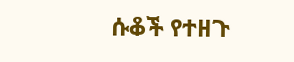ሱቆች የተዘጉ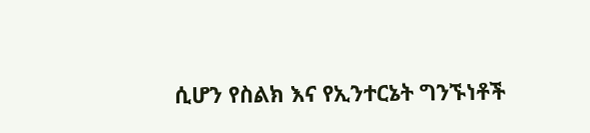ሲሆን የስልክ እና የኢንተርኔት ግንኙነቶች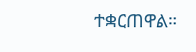ተቋርጠዋል።